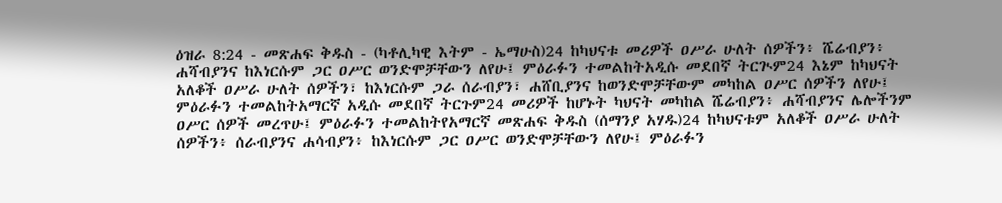ዕዝራ 8:24 - መጽሐፍ ቅዱስ - (ካቶሊካዊ እትም - ኤማሁስ)24 ከካህናቱ መሪዎች ዐሥራ ሁለት ሰዎችን፥ ሼሬብያን፥ ሐሻብያንና ከእነርሱም ጋር ዐሥር ወንድሞቻቸውን ለየሁ፤ ምዕራፉን ተመልከትአዲሱ መደበኛ ትርጒም24 እኔም ከካህናት አለቆች ዐሥራ ሁለት ሰዎችን፣ ከእነርሱም ጋራ ሰራብያን፣ ሐሸቢያንና ከወንድሞቻቸውም መካከል ዐሥር ሰዎችን ለየሁ፤ ምዕራፉን ተመልከትአማርኛ አዲሱ መደበኛ ትርጉም24 መሪዎች ከሆኑት ካህናት መካከል ሼሬብያን፥ ሐሻብያንና ሌሎችንም ዐሥር ሰዎች መረጥሁ፤ ምዕራፉን ተመልከትየአማርኛ መጽሐፍ ቅዱስ (ሰማንያ አሃዱ)24 ከካህናቱም አለቆች ዐሥራ ሁለት ሰዎችን፥ ሰራብያንና ሐሳብያን፥ ከእነርሱም ጋር ዐሥር ወንድሞቻቸውን ለየሁ፤ ምዕራፉን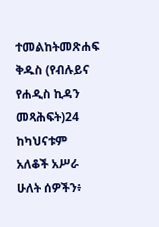ተመልከትመጽሐፍ ቅዱስ (የብሉይና የሐዲስ ኪዳን መጻሕፍት)24 ከካህናቱም አለቆች አሥራ ሁለት ሰዎችን፥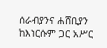ሰራብያንና ሐሸቢያን ከእነርሱም ጋር አሥር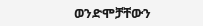ወንድሞቻቸውን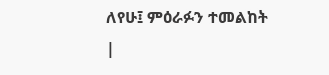ለየሁ፤ ምዕራፉን ተመልከት |